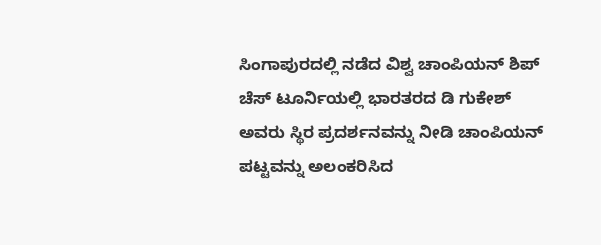ಸಿಂಗಾಪುರದಲ್ಲಿ ನಡೆದ ವಿಶ್ವ ಚಾಂಪಿಯನ್ ಶಿಪ್ ಚೆಸ್ ಟೂರ್ನಿಯಲ್ಲಿ ಭಾರತರದ ಡಿ ಗುಕೇಶ್ ಅವರು ಸ್ಥಿರ ಪ್ರದರ್ಶನವನ್ನು ನೀಡಿ ಚಾಂಪಿಯನ್ ಪಟ್ಟವನ್ನು ಅಲಂಕರಿಸಿದ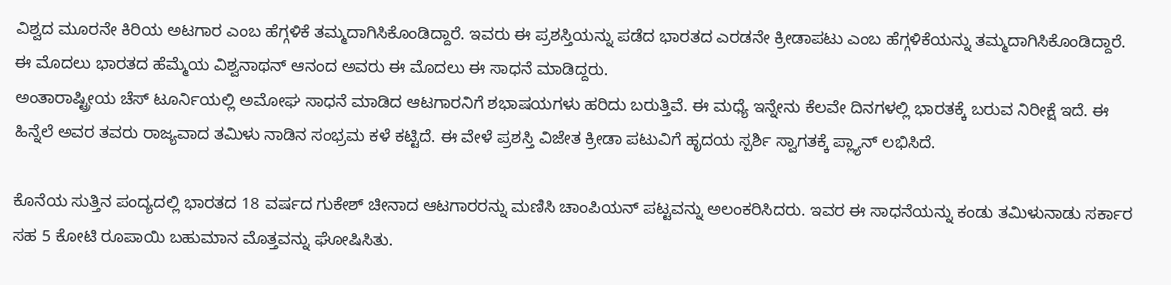ವಿಶ್ವದ ಮೂರನೇ ಕಿರಿಯ ಅಟಗಾರ ಎಂಬ ಹೆಗ್ಗಳಿಕೆ ತಮ್ಮದಾಗಿಸಿಕೊಂಡಿದ್ದಾರೆ. ಇವರು ಈ ಪ್ರಶಸ್ತಿಯನ್ನು ಪಡೆದ ಭಾರತದ ಎರಡನೇ ಕ್ರೀಡಾಪಟು ಎಂಬ ಹೆಗ್ಗಳಿಕೆಯನ್ನು ತಮ್ಮದಾಗಿಸಿಕೊಂಡಿದ್ದಾರೆ. ಈ ಮೊದಲು ಭಾರತದ ಹೆಮ್ಮೆಯ ವಿಶ್ವನಾಥನ್ ಆನಂದ ಅವರು ಈ ಮೊದಲು ಈ ಸಾಧನೆ ಮಾಡಿದ್ದರು.
ಅಂತಾರಾಷ್ಟ್ರೀಯ ಚೆಸ್ ಟೂರ್ನಿಯಲ್ಲಿ ಅಮೋಘ ಸಾಧನೆ ಮಾಡಿದ ಆಟಗಾರನಿಗೆ ಶಭಾಷಯಗಳು ಹರಿದು ಬರುತ್ತಿವೆ. ಈ ಮಧ್ಯೆ ಇನ್ನೇನು ಕೆಲವೇ ದಿನಗಳಲ್ಲಿ ಭಾರತಕ್ಕೆ ಬರುವ ನಿರೀಕ್ಷೆ ಇದೆ. ಈ ಹಿನ್ನೆಲೆ ಅವರ ತವರು ರಾಜ್ಯವಾದ ತಮಿಳು ನಾಡಿನ ಸಂಭ್ರಮ ಕಳೆ ಕಟ್ಟಿದೆ. ಈ ವೇಳೆ ಪ್ರಶಸ್ತಿ ವಿಜೇತ ಕ್ರೀಡಾ ಪಟುವಿಗೆ ಹೃದಯ ಸ್ಪರ್ಶಿ ಸ್ವಾಗತಕ್ಕೆ ಪ್ಲ್ಯಾನ್ ಲಭಿಸಿದೆ.

ಕೊನೆಯ ಸುತ್ತಿನ ಪಂದ್ಯದಲ್ಲಿ ಭಾರತದ 18 ವರ್ಷದ ಗುಕೇಶ್ ಚೀನಾದ ಆಟಗಾರರನ್ನು ಮಣಿಸಿ ಚಾಂಪಿಯನ್ ಪಟ್ಟವನ್ನು ಅಲಂಕರಿಸಿದರು. ಇವರ ಈ ಸಾಧನೆಯನ್ನು ಕಂಡು ತಮಿಳುನಾಡು ಸರ್ಕಾರ ಸಹ 5 ಕೋಟಿ ರೂಪಾಯಿ ಬಹುಮಾನ ಮೊತ್ತವನ್ನು ಘೋಷಿಸಿತು.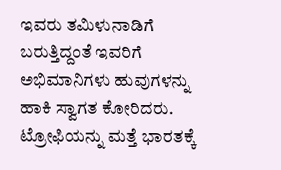ಇವರು ತಮಿಳುನಾಡಿಗೆ ಬರುತ್ತಿದ್ದಂತೆ ಇವರಿಗೆ ಅಭಿಮಾನಿಗಳು ಹುವುಗಳನ್ನು ಹಾಕಿ ಸ್ವಾಗತ ಕೋರಿದರು.
ಟ್ರೋಫಿಯನ್ನು ಮತ್ತೆ ಭಾರತಕ್ಕೆ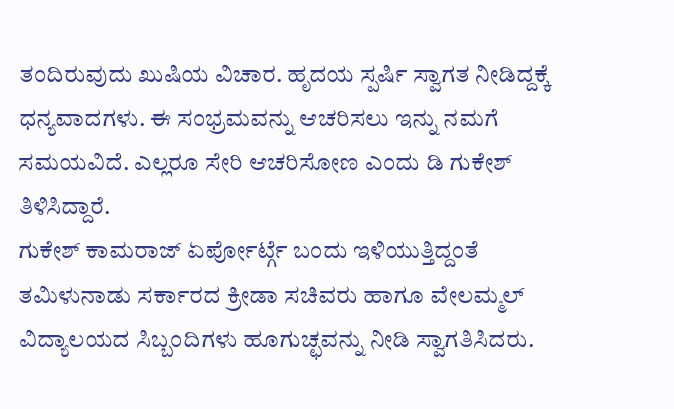ತಂದಿರುವುದು ಖುಷಿಯ ವಿಚಾರ. ಹೃದಯ ಸ್ಪರ್ಷಿ ಸ್ವಾಗತ ನೀಡಿದ್ದಕ್ಕೆ ಧನ್ಯವಾದಗಳು. ಈ ಸಂಭ್ರಮವನ್ನು ಆಚರಿಸಲು ಇನ್ನು ನಮಗೆ ಸಮಯವಿದೆ. ಎಲ್ಲರೂ ಸೇರಿ ಆಚರಿಸೋಣ ಎಂದು ಡಿ ಗುಕೇಶ್ ತಿಳಿಸಿದ್ದಾರೆ.
ಗುಕೇಶ್ ಕಾಮರಾಜ್ ಏರ್ಪೋರ್ಟ್ಗೆ ಬಂದು ಇಳಿಯುತ್ತಿದ್ದಂತೆ ತಮಿಳುನಾಡು ಸರ್ಕಾರದ ಕ್ರೀಡಾ ಸಚಿವರು ಹಾಗೂ ವೇಲಮ್ಮಲ್ ವಿದ್ಯಾಲಯದ ಸಿಬ್ಬಂದಿಗಳು ಹೂಗುಚ್ಛವನ್ನು ನೀಡಿ ಸ್ವಾಗತಿಸಿದರು.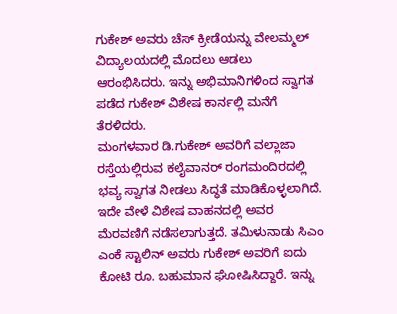ಗುಕೇಶ್ ಅವರು ಚೆಸ್ ಕ್ರೀಡೆಯನ್ನು ವೇಲಮ್ಮಲ್ ವಿದ್ಯಾಲಯದಲ್ಲಿ ಮೊದಲು ಆಡಲು ಆರಂಭಿಸಿದರು. ಇನ್ನು ಅಭಿಮಾನಿಗಳಿಂದ ಸ್ವಾಗತ ಪಡೆದ ಗುಕೇಶ್ ವಿಶೇಷ ಕಾರ್ನಲ್ಲಿ ಮನೆಗೆ ತೆರಳಿದರು.
ಮಂಗಳವಾರ ಡಿ.ಗುಕೇಶ್ ಅವರಿಗೆ ವಲ್ಲಾಜಾ ರಸ್ತೆಯಲ್ಲಿರುವ ಕಲೈವಾನರ್ ರಂಗಮಂದಿರದಲ್ಲಿ ಭವ್ಯ ಸ್ವಾಗತ ನೀಡಲು ಸಿದ್ಧತೆ ಮಾಡಿಕೊಳ್ಳಲಾಗಿದೆ. ಇದೇ ವೇಳೆ ವಿಶೇಷ ವಾಹನದಲ್ಲಿ ಅವರ ಮೆರವಣಿಗೆ ನಡೆಸಲಾಗುತ್ತದೆ. ತಮಿಳುನಾಡು ಸಿಎಂ ಎಂಕೆ ಸ್ಟಾಲಿನ್ ಅವರು ಗುಕೇಶ್ ಅವರಿಗೆ ಐದು ಕೋಟಿ ರೂ. ಬಹುಮಾನ ಘೋಷಿಸಿದ್ದಾರೆ. ಇನ್ನು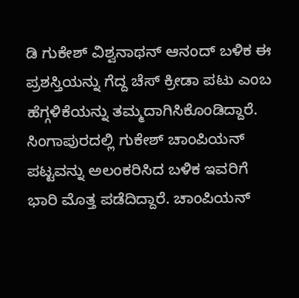ಡಿ ಗುಕೇಶ್ ವಿಶ್ವನಾಥನ್ ಆನಂದ್ ಬಳಿಕ ಈ ಪ್ರಶಸ್ತಿಯನ್ನು ಗೆದ್ದ ಚೆಸ್ ಕ್ರೀಡಾ ಪಟು ಎಂಬ ಹೆಗ್ಗಳಿಕೆಯನ್ನು ತಮ್ಮದಾಗಿಸಿಕೊಂಡಿದ್ದಾರೆ.
ಸಿಂಗಾಪುರದಲ್ಲಿ ಗುಕೇಶ್ ಚಾಂಪಿಯನ್ ಪಟ್ಟವನ್ನು ಅಲಂಕರಿಸಿದ ಬಳಿಕ ಇವರಿಗೆ ಭಾರಿ ಮೊತ್ತ ಪಡೆದಿದ್ದಾರೆ. ಚಾಂಪಿಯನ್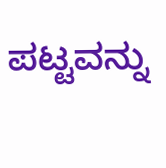ಪಟ್ಟವನ್ನು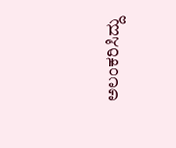ಅಲಂಕರಿಸಿದ್ದು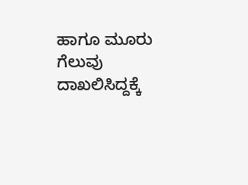ಹಾಗೂ ಮೂರು ಗೆಲುವು ದಾಖಲಿಸಿದ್ದಕ್ಕೆ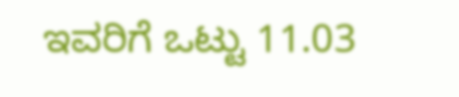ಇವರಿಗೆ ಒಟ್ಟು 11.03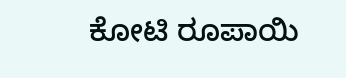ಕೋಟಿ ರೂಪಾಯಿ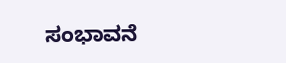ಸಂಭಾವನೆ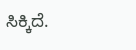ಸಿಕ್ಕಿದೆ.